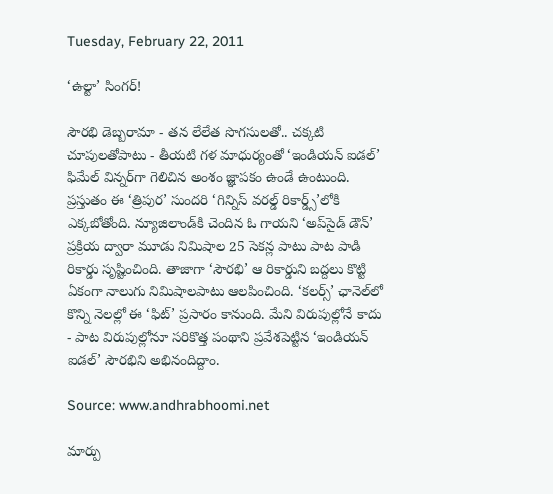Tuesday, February 22, 2011

‘ఉల్టా’ సింగర్!

సౌరభి డెబ్బరామా - తన లేలేత సొగసులతో.. చక్కటి చూపులతోపాటు - తీయటి గళ మాధుర్యంతో ‘ఇండియన్ ఐడల్’ ఫిమేల్ విన్నర్‌గా గెలిచిన అంశం జ్ఞాపకం ఉండే ఉంటుంది. ప్రస్తుతం ఈ ‘త్రిపుర’ సుందరి ‘గిన్నిస్ వరల్డ్ రికార్డ్స్’లోకి ఎక్కబోతోంది. న్యూజిలాండ్‌కి చెందిన ఓ గాయని ‘అప్‌సైడ్ డౌన్’ ప్రక్రియ ద్వారా మూడు నిమిషాల 25 సెకన్ల పాటు పాట పాడి రికార్డు సృష్టించింది. తాజాగా ‘సౌరభి’ ఆ రికార్డుని బద్దలు కొట్టి ఏకంగా నాలుగు నిమిషాలపాటు ఆలపించింది. ‘కలర్స్’ ఛానెల్‌లో కొన్ని నెలల్లో ఈ ‘ఫిట్’ ప్రసారం కానుంది. మేని విరుపుల్లోనే కాదు - పాట విరుపుల్లోనూ సరికొత్త పంథాని ప్రవేశపెట్టిన ‘ఇండియన్ ఐడల్’ సౌరభిని అభినందిద్దాం.

Source: www.andhrabhoomi.net

మార్పు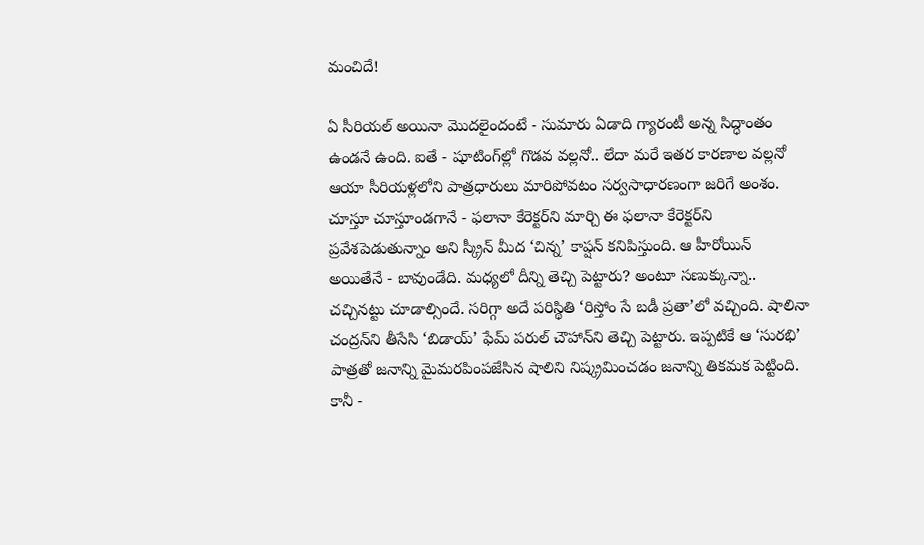మంచిదే!

ఏ సీరియల్ అయినా మొదలైందంటే - సుమారు ఏడాది గ్యారంటీ అన్న సిద్ధాంతం ఉండనే ఉంది. ఐతే - షూటింగ్‌ల్లో గొడవ వల్లనో.. లేదా మరే ఇతర కారణాల వల్లనో ఆయా సీరియళ్లలోని పాత్రధారులు మారిపోవటం సర్వసాధారణంగా జరిగే అంశం. చూస్తూ చూస్తూండగానే - ఫలానా కేరెక్టర్‌ని మార్చి ఈ ఫలానా కేరెక్టర్‌ని ప్రవేశపెడుతున్నాం అని స్క్రీన్ మీద ‘చిన్న’ కాప్షన్ కనిపిస్తుంది. ఆ హీరోయిన్ అయితేనే - బావుండేది. మధ్యలో దీన్ని తెచ్చి పెట్టారు? అంటూ సణుక్కున్నా.. చచ్చినట్టు చూడాల్సిందే. సరిగ్గా అదే పరిస్థితి ‘రిస్తోం సే బడీ ప్రతా’లో వచ్చింది. షాలినా చంద్రన్‌ని తీసేసి ‘బిడాయ్’ ఫేమ్ పరుల్ చౌహాన్‌ని తెచ్చి పెట్టారు. ఇప్పటికే ఆ ‘సురభి’ పాత్రతో జనాన్ని మైమరపింపజేసిన షాలిని నిష్క్రమించడం జనాన్ని తికమక పెట్టింది. కానీ -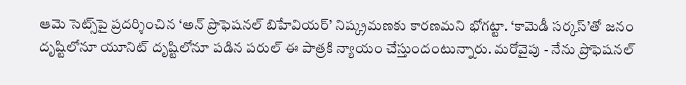ఆమె సెట్స్‌పై ప్రదర్శించిన ‘అన్ ప్రొఫెషనల్ బిహేవియర్’ నిష్క్రమణకు కారణమని భోగట్టా. ‘కామెడీ సర్కస్’తో జనం దృష్టిలోనూ యూనిట్ దృష్టిలోనూ పడిన పరుల్ ఈ పాత్రకి న్యాయం చేస్తుందంటున్నారు. మరోవైపు - నేను ప్రొఫెషనల్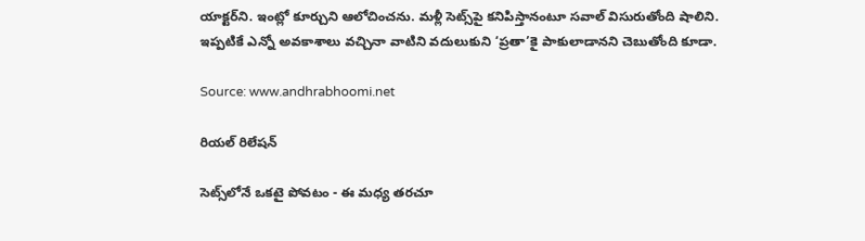యాక్టర్‌ని. ఇంట్లో కూర్చుని ఆలోచించను. మళ్లీ సెట్స్‌పై కనిపిస్తానంటూ సవాల్ విసురుతోంది షాలిని. ఇప్పటికే ఎన్నో అవకాశాలు వచ్చినా వాటిని వదులుకుని ‘ప్రతా’కై పాకులాడానని చెబుతోంది కూడా.

Source: www.andhrabhoomi.net

రియల్ రిలేషన్

సెట్స్‌లోనే ఒకటై పోవటం - ఈ మధ్య తరచూ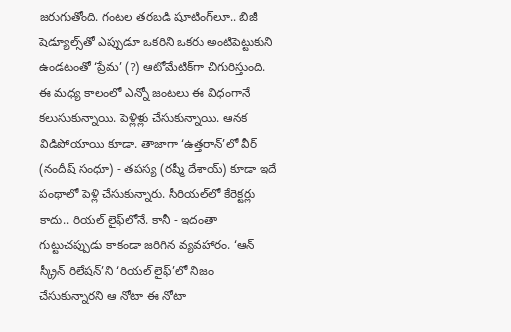జరుగుతోంది. గంటల తరబడి షూటింగ్‌లూ.. బిజీ షెడ్యూల్స్‌తో ఎప్పుడూ ఒకరిని ఒకరు అంటిపెట్టుకుని ఉండటంతో ‘ప్రేమ’ (?) ఆటోమేటిక్‌గా చిగురిస్తుంది. ఈ మధ్య కాలంలో ఎన్నో జంటలు ఈ విధంగానే కలుసుకున్నాయి. పెళ్లిళ్లు చేసుకున్నాయి. ఆనక విడిపోయాయి కూడా. తాజాగా ‘ఉత్తరాన్’లో వీర్ (నందీష్ సంధూ) - తపస్య (రష్మీ దేశాయ్) కూడా ఇదే పంథాలో పెళ్లి చేసుకున్నారు. సీరియల్‌లో కేరెక్టర్లు కాదు.. రియల్ లైఫ్‌లోనే. కానీ - ఇదంతా గుట్టుచప్పుడు కాకండా జరిగిన వ్యవహారం. ‘ఆన్ స్క్రీన్ రిలేషన్’ని ‘రియల్ లైఫ్’లో నిజం చేసుకున్నారని ఆ నోటా ఈ నోటా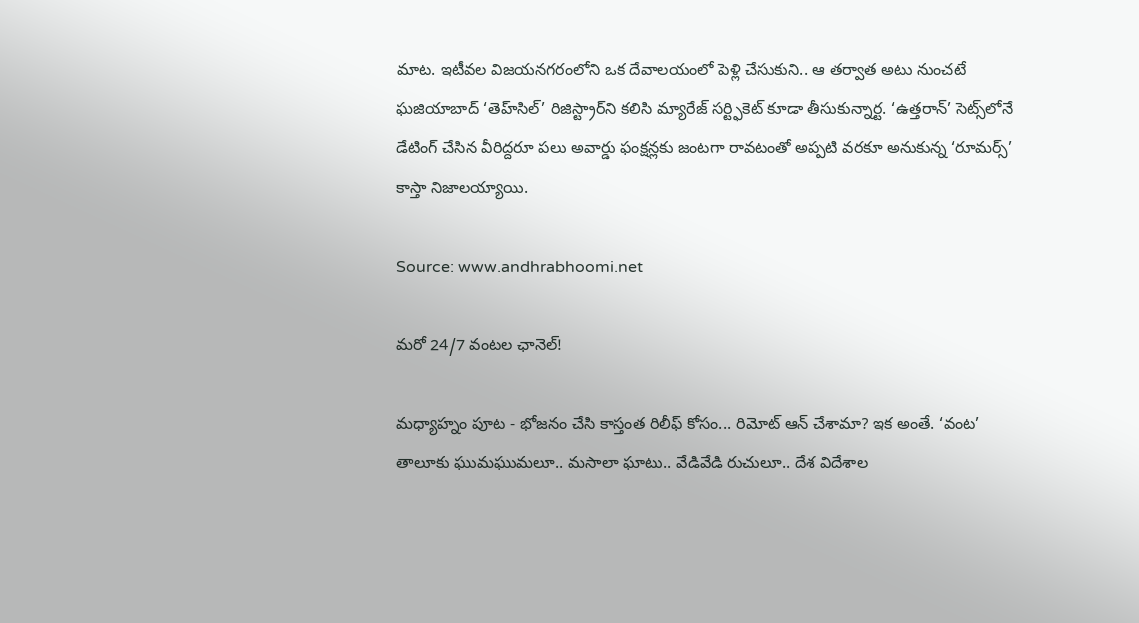మాట. ఇటీవల విజయనగరంలోని ఒక దేవాలయంలో పెళ్లి చేసుకుని.. ఆ తర్వాత అటు నుంచటే ఘజియాబాద్ ‘తెహ్‌సిల్’ రిజిస్ట్రార్‌ని కలిసి మ్యారేజ్ సర్ట్ఫికెట్ కూడా తీసుకున్నార్ట. ‘ఉత్తరాన్’ సెట్స్‌లోనే డేటింగ్ చేసిన వీరిద్దరూ పలు అవార్డు ఫంక్షన్లకు జంటగా రావటంతో అప్పటి వరకూ అనుకున్న ‘రూమర్స్’ కాస్తా నిజాలయ్యాయి.

Source: www.andhrabhoomi.net

మరో 24/7 వంటల ఛానెల్!

మధ్యాహ్నం పూట - భోజనం చేసి కాస్తంత రిలీఫ్ కోసం... రిమోట్ ఆన్ చేశామా? ఇక అంతే. ‘వంట’ తాలూకు ఘుమఘుమలూ.. మసాలా ఘాటు.. వేడివేడి రుచులూ.. దేశ విదేశాల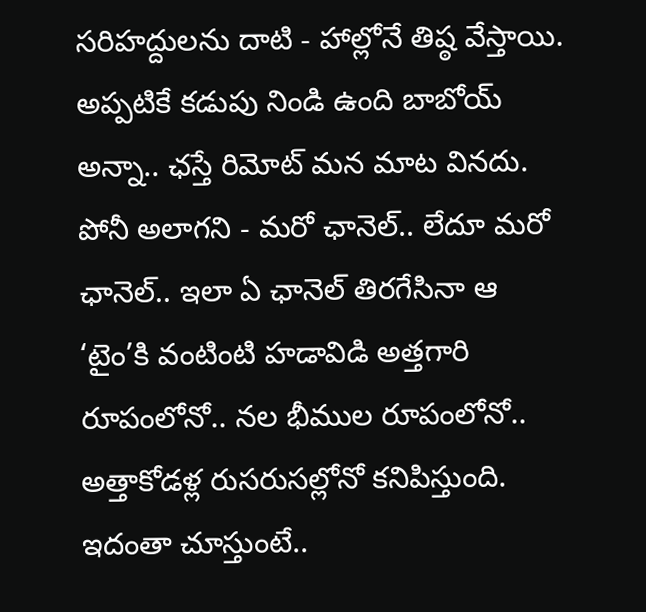సరిహద్దులను దాటి - హాల్లోనే తిష్ఠ వేస్తాయి. అప్పటికే కడుపు నిండి ఉంది బాబోయ్ అన్నా.. ఛస్తే రిమోట్ మన మాట వినదు. పోనీ అలాగని - మరో ఛానెల్.. లేదూ మరో ఛానెల్.. ఇలా ఏ ఛానెల్ తిరగేసినా ఆ ‘టైం’కి వంటింటి హడావిడి అత్తగారి రూపంలోనో.. నల భీముల రూపంలోనో.. అత్తాకోడళ్ల రుసరుసల్లోనో కనిపిస్తుంది. ఇదంతా చూస్తుంటే..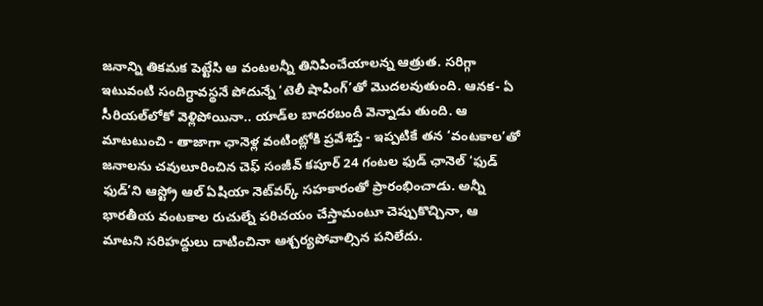జనాన్ని తికమక పెట్టేసి ఆ వంటలన్నీ తినిపించేయాలన్న ఆత్రుత. సరిగ్గా ఇటువంటి సందిగ్ధావస్థనే పోదున్నే ‘టెలీ షాపింగ్’తో మొదలవుతుంది. ఆనక- ఏ సీరియల్‌లోకో వెళ్లిపోయినా.. యాడ్‌ల బాదరబందీ వెన్నాడు తుంది. ఆ మాటటుంచి - తాజాగా ఛానెళ్ల వంటింట్లోకి ప్రవేశిస్తే - ఇప్పటికే తన ‘వంటకాల’తో జనాలను చవులూరించిన చెఫ్ సంజీవ్ కపూర్ 24 గంటల ఫుడ్ ఛానెల్ ‘ఫుడ్ ఫుడ్’ని ఆస్ట్రో ఆల్ ఏషియా నెట్‌వర్క్ సహకారంతో ప్రారంభించాడు. అన్నీ భారతీయ వంటకాల రుచుల్నే పరిచయం చేస్తామంటూ చెప్పుకొచ్చినా, ఆ మాటని సరిహద్దులు దాటించినా ఆశ్చర్యపోవాల్సిన పనిలేదు.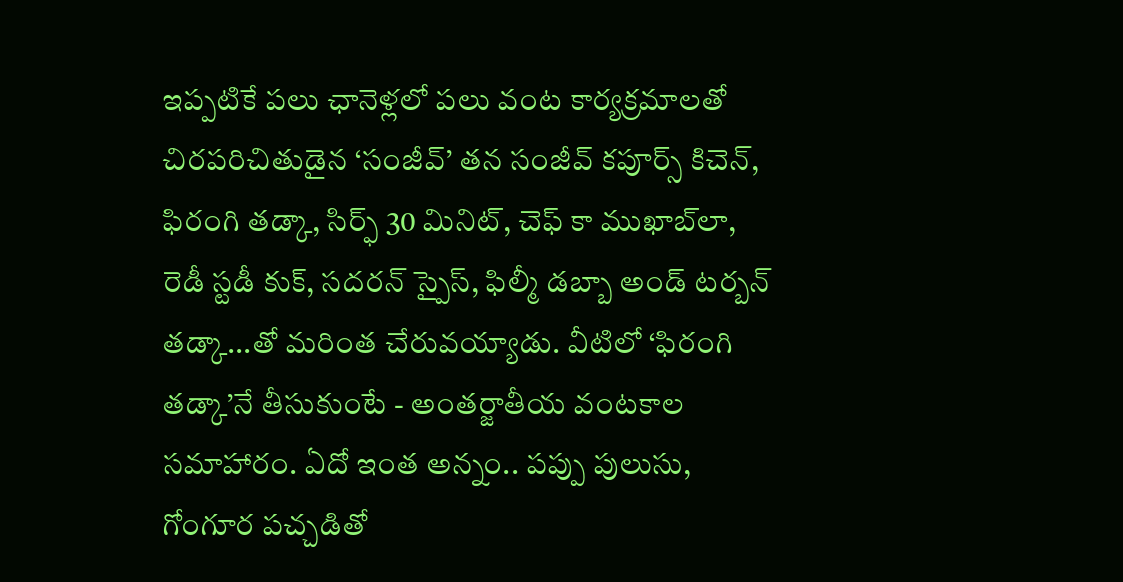ఇప్పటికే పలు ఛానెళ్లలో పలు వంట కార్యక్రమాలతో చిరపరిచితుడైన ‘సంజీవ్’ తన సంజీవ్ కపూర్స్ కిచెన్, ఫిరంగి తడ్కా, సిర్ఫ్ 30 మినిట్, చెఫ్ కా ముఖాబ్‌లా, రెడీ స్టడీ కుక్, సదరన్ స్పైస్, ఫిల్మీ డబ్బా అండ్ టర్బన్ తడ్కా...తో మరింత చేరువయ్యాడు. వీటిలో ‘ఫిరంగి తడ్కా’నే తీసుకుంటే - అంతర్జాతీయ వంటకాల సమాహారం. ఏదో ఇంత అన్నం.. పప్పు పులుసు, గోంగూర పచ్చడితో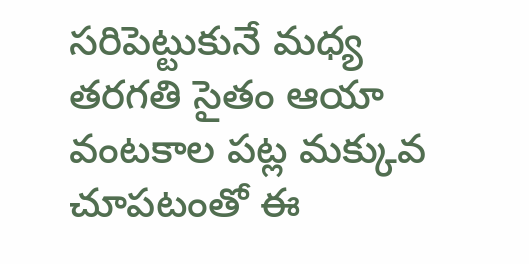సరిపెట్టుకునే మధ్య తరగతి సైతం ఆయా వంటకాల పట్ల మక్కువ చూపటంతో ఈ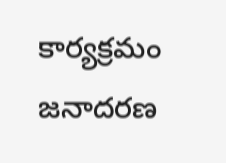కార్యక్రమం జనాదరణ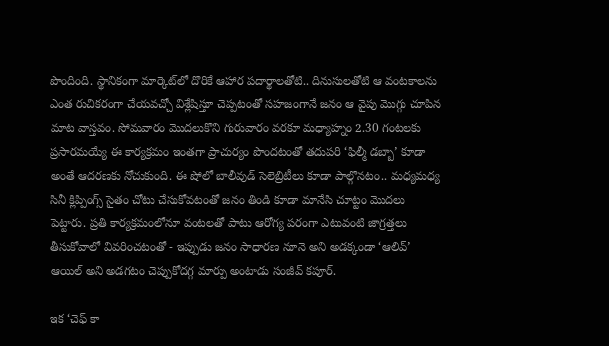పొందింది. స్థానికంగా మార్కెట్‌లో దొరికే ఆహార పదార్థాలతోటి.. దినుసులతోటి ఆ వంటకాలను ఎంత రుచికరంగా చేయవచ్చో విశ్లేషిస్తూ చెప్పటంతో సహజంగానే జనం ఆ వైపు మొగ్గు చూపిన మాట వాస్తవం. సోమవారం మొదలుకొని గురువారం వరకూ మధ్యాహ్నం 2.30 గంటలకు ప్రసారమయ్యే ఈ కార్యక్రమం ఇంతగా ప్రాచుర్యం పొందటంతో తదుపరి ‘ఫిల్మీ డబ్బా’ కూడా అంతే ఆదరణకు నోచుకుంది. ఈ షోలో బాలీవుడ్ సెలెబ్రిటీలు కూడా పాల్గొనటం.. మధ్యమధ్య సినీ క్లిప్పింగ్స్ సైతం చోటు చేసుకోవటంతో జనం తిండి కూడా మానేసి చూట్టం మొదలు పెట్టారు. ప్రతి కార్యక్రమంలోనూ వంటలతో పాటు ఆరోగ్య పరంగా ఎటువంటి జాగ్రత్తలు తీసుకోవాలో వివరించటంతో - ఇప్పుడు జనం సాధారణ నూనె అని అడక్కండా ‘ఆలివ్’ ఆయిల్ అని అడగటం చెప్పుకోదగ్గ మార్పు అంటాడు సంజీవ్ కపూర్.

ఇక ‘చెఫ్ కా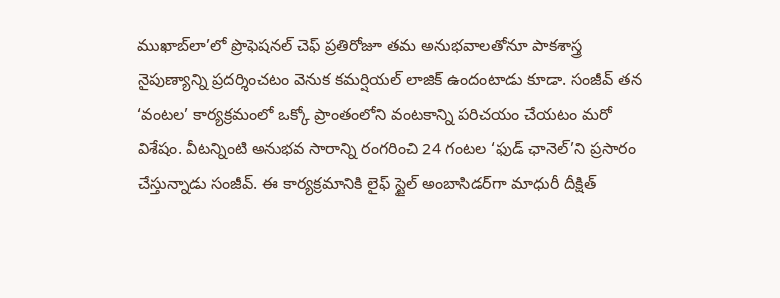ముఖాబ్‌లా’లో ప్రొఫెషనల్ చెఫ్ ప్రతిరోజూ తమ అనుభవాలతోనూ పాకశాస్త్ర నైపుణ్యాన్ని ప్రదర్శించటం వెనుక కమర్షియల్ లాజిక్ ఉందంటాడు కూడా. సంజీవ్ తన ‘వంటల’ కార్యక్రమంలో ఒక్కో ప్రాంతంలోని వంటకాన్ని పరిచయం చేయటం మరో విశేషం. వీటన్నింటి అనుభవ సారాన్ని రంగరించి 24 గంటల ‘ఫుడ్ ఛానెల్’ని ప్రసారం చేస్తున్నాడు సంజీవ్. ఈ కార్యక్రమానికి లైఫ్ స్టైల్ అంబాసిడర్‌గా మాధురీ దీక్షిత్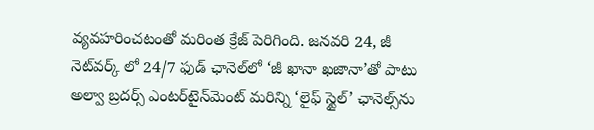వ్యవహరించటంతో మరింత క్రేజ్ పెరిగింది. జనవరి 24, జీ నెట్‌వర్క్ లో 24/7 ఫుడ్ ఛానెల్‌లో ‘జీ ఖానా ఖజానా’తో పాటు అల్వా బ్రదర్స్ ఎంటర్‌టైన్‌మెంట్ మరిన్ని ‘లైఫ్ స్టైల్’ ఛానెల్స్‌ను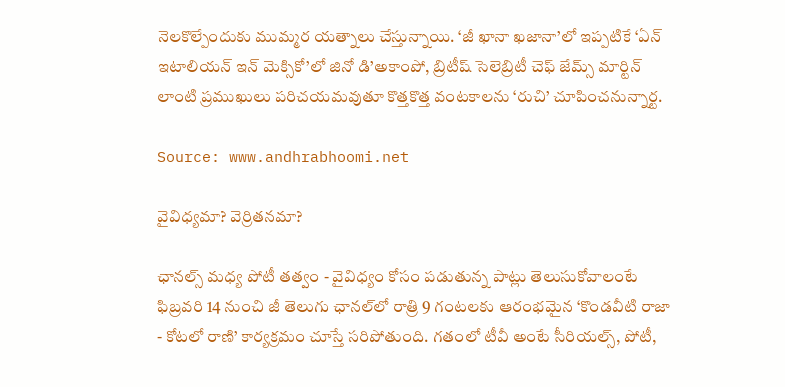నెలకొల్పేందుకు ముమ్మర యత్నాలు చేస్తున్నాయి. ‘జీ ఖానా ఖజానా’లో ఇప్పటికే ‘ఏన్ ఇటాలియన్ ఇన్ మెక్సికో’లో జినో డి’అకాంపో, బ్రిటీష్ సెలెబ్రిటీ చెఫ్ జేమ్స్ మార్టిన్ లాంటి ప్రముఖులు పరిచయమవుతూ కొత్తకొత్త వంటకాలను ‘రుచి’ చూపించనున్నార్ట.

Source: www.andhrabhoomi.net

వైవిధ్యమా? వెర్రితనమా?

ఛానల్స్ మధ్య పోటీ తత్వం - వైవిధ్యం కోసం పడుతున్న పాట్లు తెలుసుకోవాలంటే ఫిబ్రవరి 14 నుంచి జీ తెలుగు ఛానల్‌లో రాత్రి 9 గంటలకు ఆరంభమైన ‘కొండవీటి రాజా - కోటలో రాణి’ కార్యక్రమం చూస్తే సరిపోతుంది. గతంలో టీవీ అంటే సీరియల్స్, పోటీ,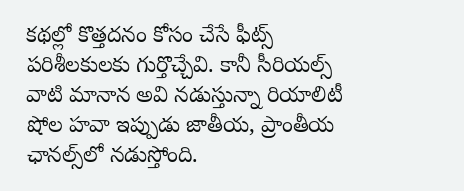కథల్లో కొత్తదనం కోసం చేసే ఫీట్స్ పరిశీలకులకు గుర్తొచ్చేవి. కానీ సీరియల్స్ వాటి మానాన అవి నడుస్తున్నా రియాలిటీ షోల హవా ఇప్పుడు జాతీయ, ప్రాంతీయ ఛానల్స్‌లో నడుస్తోంది.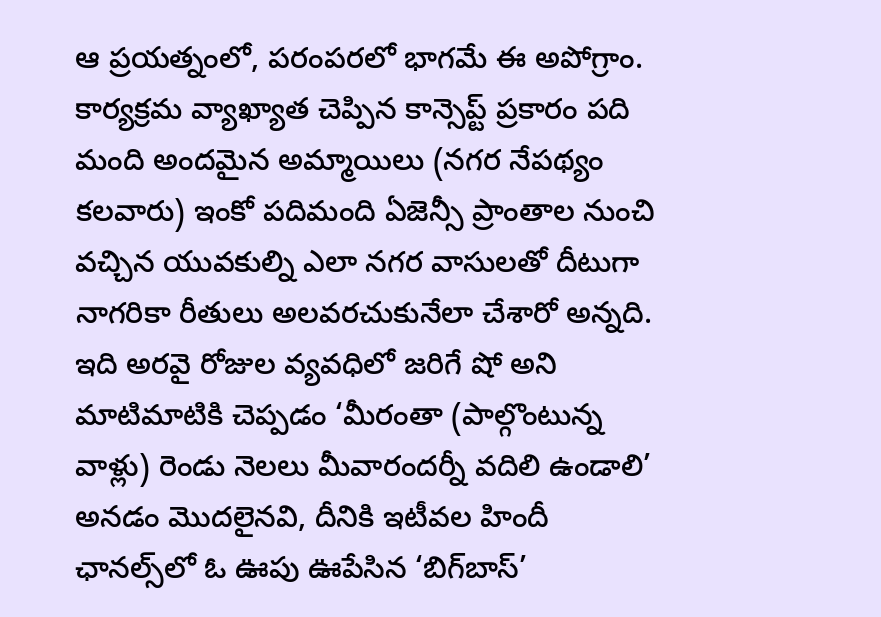ఆ ప్రయత్నంలో, పరంపరలో భాగమే ఈ అపోగ్రాం. కార్యక్రమ వ్యాఖ్యాత చెప్పిన కాన్సెప్ట్ ప్రకారం పది మంది అందమైన అమ్మాయిలు (నగర నేపథ్యం కలవారు) ఇంకో పదిమంది ఏజెన్సీ ప్రాంతాల నుంచి వచ్చిన యువకుల్ని ఎలా నగర వాసులతో దీటుగా నాగరికా రీతులు అలవరచుకునేలా చేశారో అన్నది. ఇది అరవై రోజుల వ్యవధిలో జరిగే షో అని మాటిమాటికి చెప్పడం ‘మీరంతా (పాల్గొంటున్న వాళ్లు) రెండు నెలలు మీవారందర్నీ వదిలి ఉండాలి’ అనడం మొదలైనవి, దీనికి ఇటీవల హిందీ ఛానల్స్‌లో ఓ ఊపు ఊపేసిన ‘బిగ్‌బాస్’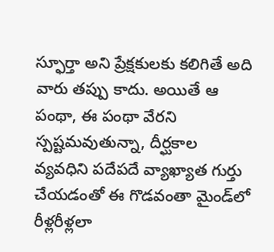స్ఫూర్తా అని ప్రేక్షకులకు కలిగితే అది వారు తప్పు కాదు. అయితే ఆ పంథా, ఈ పంథా వేరని స్పష్టమవుతున్నా, దీర్ఘకాల వ్యవధిని పదేపదే వ్యాఖ్యాత గుర్తు చేయడంతో ఈ గొడవంతా మైండ్‌లో రీళ్లరీళ్లలా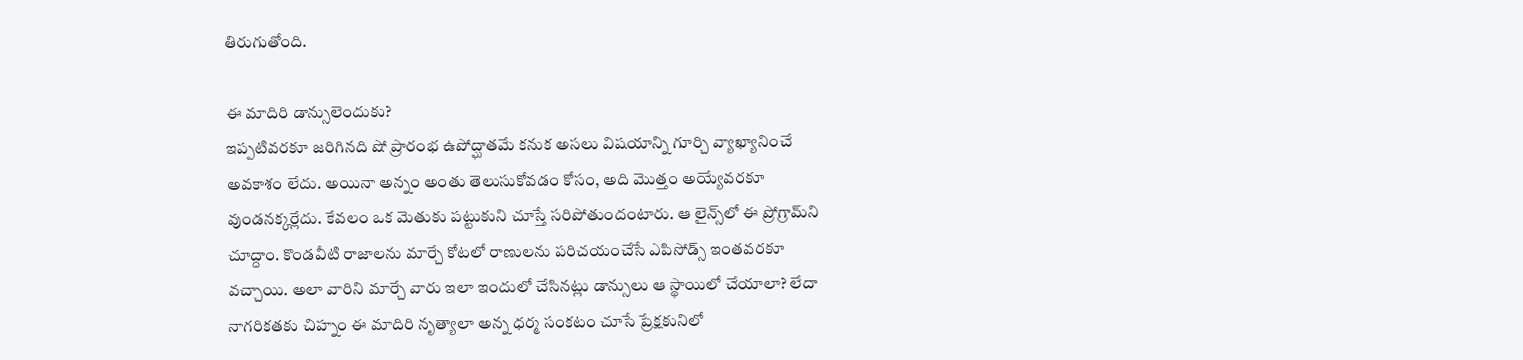తిరుగుతోంది.

ఈ మాదిరి డాన్సులెందుకు?
ఇప్పటివరకూ జరిగినది షో ప్రారంభ ఉపోద్ఘాతమే కనుక అసలు విషయాన్ని గూర్చి వ్యాఖ్యానించే అవకాశం లేదు. అయినా అన్నం అంతు తెలుసుకోవడం కోసం, అది మొత్తం అయ్యేవరకూ వుండనక్కర్లేదు. కేవలం ఒక మెతుకు పట్టుకుని చూస్తే సరిపోతుందంటారు. ఆ లైన్స్‌లో ఈ ప్రోగ్రామ్‌ని చూద్దాం. కొండవీటి రాజాలను మార్చే కోటలో రాణులను పరిచయంచేసే ఎపిసోడ్స్ ఇంతవరకూ వచ్చాయి. అలా వారిని మార్చే వారు ఇలా ఇందులో చేసినట్లు డాన్సులు ఆ స్థాయిలో చేయాలా? లేదా నాగరికతకు చిహ్నం ఈ మాదిరి నృత్యాలా అన్న ధర్మ సంకటం చూసే ప్రేక్షకునిలో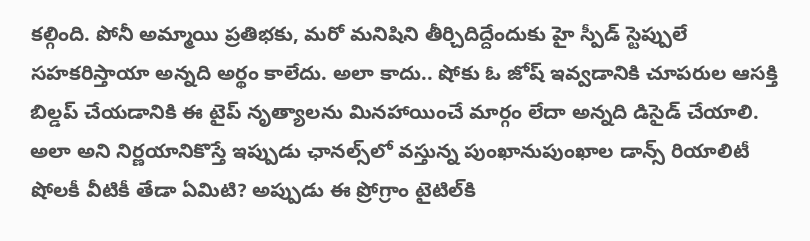కల్గింది. పోనీ అమ్మాయి ప్రతిభకు, మరో మనిషిని తీర్చిదిద్దేందుకు హై స్పీడ్ స్టెప్పులే సహకరిస్తాయా అన్నది అర్థం కాలేదు. అలా కాదు.. షోకు ఓ జోష్ ఇవ్వడానికి చూపరుల ఆసక్తి బిల్డప్ చేయడానికి ఈ టైప్ నృత్యాలను మినహాయించే మార్గం లేదా అన్నది డిసైడ్ చేయాలి. అలా అని నిర్ణయానికొస్తే ఇప్పుడు ఛానల్స్‌లో వస్తున్న పుంఖానుపుంఖాల డాన్స్ రియాలిటీ షోలకీ వీటికీ తేడా ఏమిటి? అప్పుడు ఈ ప్రోగ్రాం టైటిల్‌కి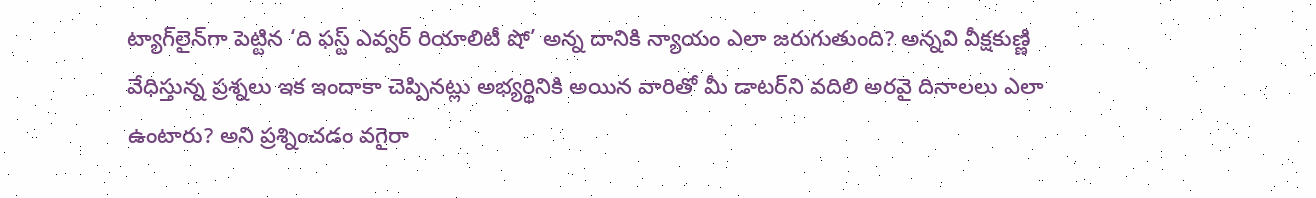ట్యాగ్‌లైన్‌గా పెట్టిన ‘ది ఫస్ట్ ఎవ్వర్ రియాలిటీ షో’ అన్న దానికి న్యాయం ఎలా జరుగుతుంది? అన్నవి వీక్షకుణ్ణి వేధిస్తున్న ప్రశ్నలు ఇక ఇందాకా చెప్పినట్లు అభ్యర్థినికి అయిన వారితో మీ డాటర్‌ని వదిలి అరవై దినాలలు ఎలా ఉంటారు? అని ప్రశ్నించడం వగైరా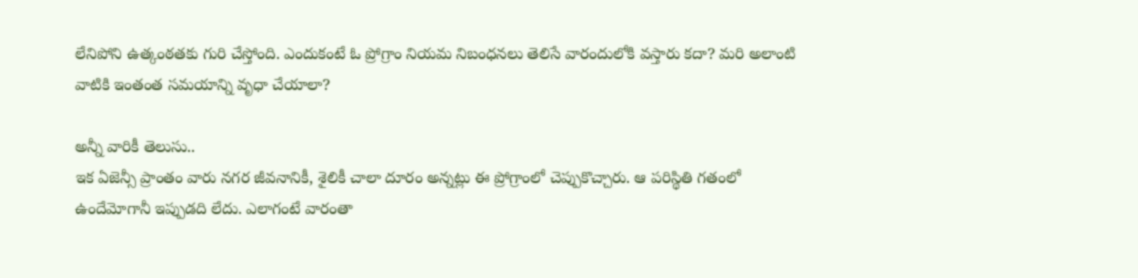లేనిపోని ఉత్కంఠతకు గురి చేస్తోంది. ఎందుకంటే ఓ ప్రోగ్రాం నియమ నిబంధనలు తెలిసే వారందులోకి వస్తారు కదా? మరి అలాంటి వాటికి ఇంతంత సమయాన్ని వృధా చేయాలా?

అన్నీ వారికీ తెలుసు..
ఇక ఏజెన్సీ ప్రాంతం వారు నగర జీవనానికీ, శైలికీ చాలా దూరం అన్నట్లు ఈ ప్రోగ్రాంలో చెప్పుకొచ్చారు. ఆ పరిస్థితి గతంలో ఉందేమోగానీ ఇప్పుడది లేదు. ఎలాగంటే వారంతా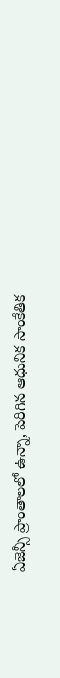ఏజెన్సీ ప్రాంతాలలో ఉన్నా, పెరిగిన ఆధునిక సాంకేతిక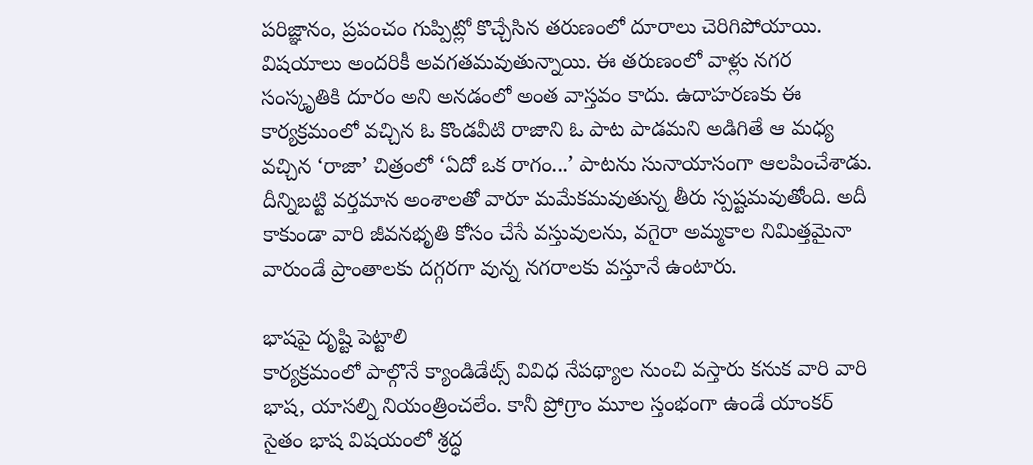పరిజ్ఞానం, ప్రపంచం గుప్పిట్లో కొచ్చేసిన తరుణంలో దూరాలు చెరిగిపోయాయి. విషయాలు అందరికీ అవగతమవుతున్నాయి. ఈ తరుణంలో వాళ్లు నగర సంస్కృతికి దూరం అని అనడంలో అంత వాస్తవం కాదు. ఉదాహరణకు ఈ కార్యక్రమంలో వచ్చిన ఓ కొండవీటి రాజాని ఓ పాట పాడమని అడిగితే ఆ మధ్య వచ్చిన ‘రాజా’ చిత్రంలో ‘ఏదో ఒక రాగం...’ పాటను సునాయాసంగా ఆలపించేశాడు. దీన్నిబట్టి వర్తమాన అంశాలతో వారూ మమేకమవుతున్న తీరు స్పష్టమవుతోంది. అదీ కాకుండా వారి జీవనభృతి కోసం చేసే వస్తువులను, వగైరా అమ్మకాల నిమిత్తమైనా వారుండే ప్రాంతాలకు దగ్గరగా వున్న నగరాలకు వస్తూనే ఉంటారు.

భాషపై దృష్టి పెట్టాలి
కార్యక్రమంలో పాల్గొనే క్యాండిడేట్స్ వివిధ నేపథ్యాల నుంచి వస్తారు కనుక వారి వారి భాష, యాసల్ని నియంత్రించలేం. కానీ ప్రోగ్రాం మూల స్తంభంగా ఉండే యాంకర్ సైతం భాష విషయంలో శ్రద్ధ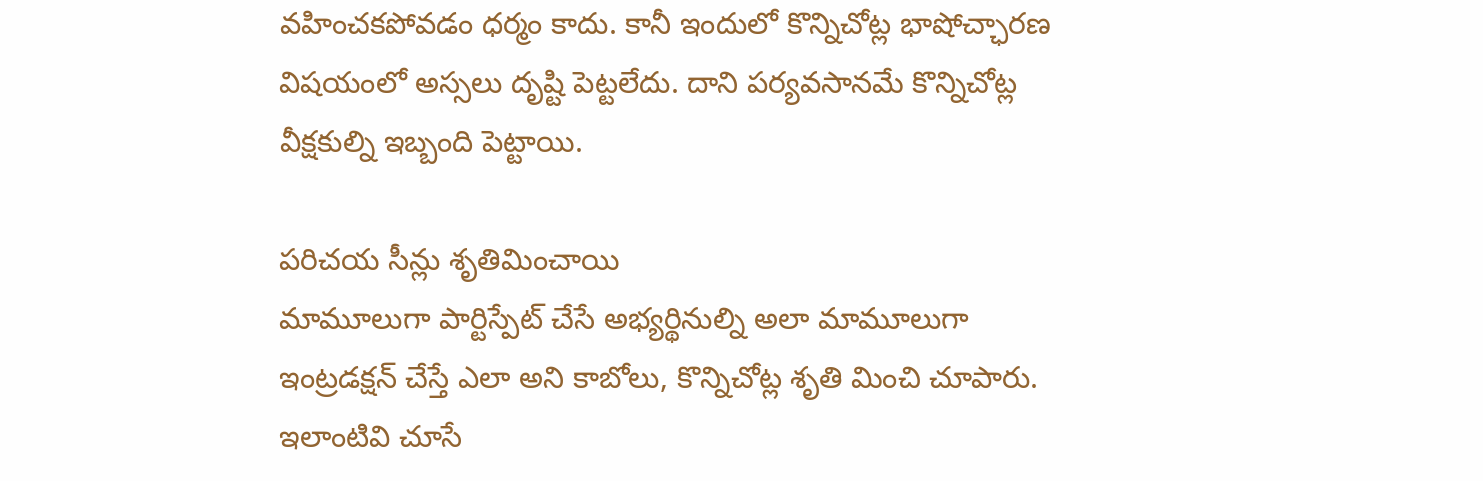వహించకపోవడం ధర్మం కాదు. కానీ ఇందులో కొన్నిచోట్ల భాషోచ్ఛారణ విషయంలో అస్సలు దృష్టి పెట్టలేదు. దాని పర్యవసానమే కొన్నిచోట్ల వీక్షకుల్ని ఇబ్బంది పెట్టాయి.

పరిచయ సీన్లు శృతిమించాయి
మామూలుగా పార్టిస్పేట్ చేసే అభ్యర్థినుల్ని అలా మామూలుగా ఇంట్రడక్షన్ చేస్తే ఎలా అని కాబోలు, కొన్నిచోట్ల శృతి మించి చూపారు. ఇలాంటివి చూసే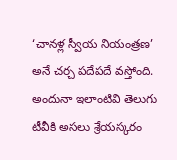‘చానళ్ల స్వీయ నియంత్రణ’ అనే చర్చ పదేపదే వస్తోంది. అందునా ఇలాంటివి తెలుగు టీవీకి అసలు శ్రేయస్కరం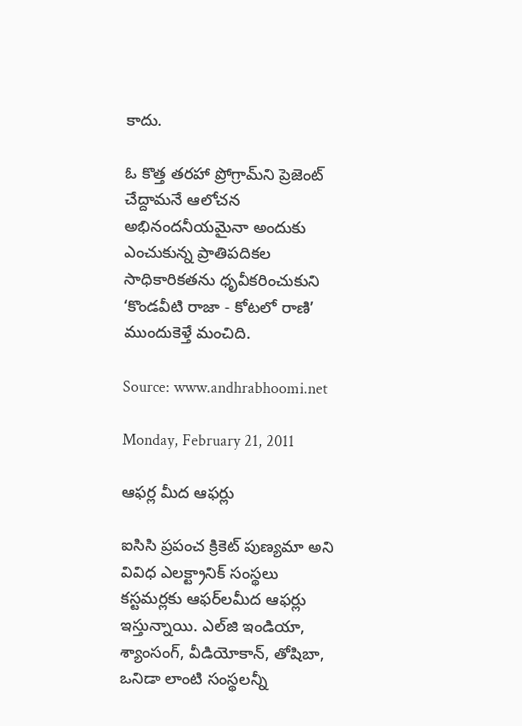కాదు.

ఓ కొత్త తరహా ప్రోగ్రామ్‌ని ప్రెజెంట్ చేద్దామనే ఆలోచన అభినందనీయమైనా అందుకు ఎంచుకున్న ప్రాతిపదికల సాధికారికతను ధృవీకరించుకుని ‘కొండవీటి రాజా - కోటలో రాణి’ ముందుకెళ్తే మంచిది.

Source: www.andhrabhoomi.net

Monday, February 21, 2011

ఆఫర్ల మీద ఆఫర్లు

ఐసిసి ప్రపంచ క్రికెట్ పుణ్యమా అని వివిధ ఎలక్ట్రానిక్ సంస్థలు కస్టమర్లకు ఆఫర్‌లమీద ఆఫర్లు ఇస్తున్నాయి. ఎల్‍జి ఇండియా, శ్యాంసంగ్, వీడియోకాన్, తోషిబా, ఒనిడా లాంటి సంస్థలన్నీ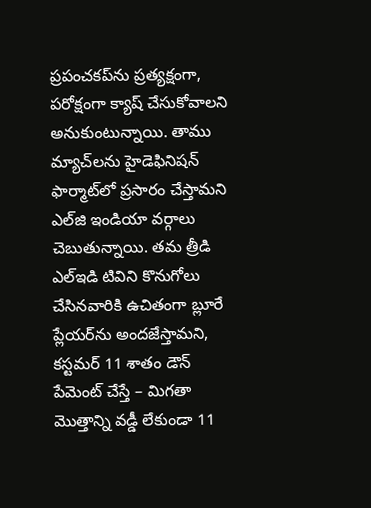ప్రపంచకప్‌ను ప్రత్యక్షంగా, పరోక్షంగా క్యాష్ చేసుకోవాలని అనుకుంటున్నాయి. తాము మ్యాచ్‌లను హైడెఫినిషన్ ఫార్మాట్‍లో ప్రసారం చేస్తామని ఎల్‍జి ఇండియా వర్గాలు చెబుతున్నాయి. తమ త్రీడి ఎల్‍ఇడి టివిని కొనుగోలు చేసినవారికి ఉచితంగా బ్లూరే ప్లేయర్‌ను అందజేస్తామని, కస్టమర్ 11 శాతం డౌన్ పేమెంట్ చేస్తే – మిగతా మొత్తాన్ని వడ్డీ లేకుండా 11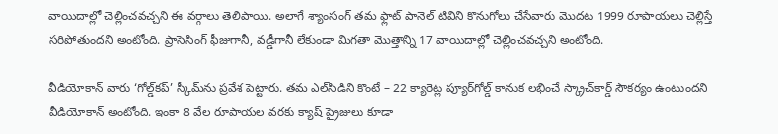వాయిదాల్లో చెల్లించవచ్చని ఈ వర్గాలు తెలిపాయి. అలాగే శ్యాంసంగ్ తమ ఫ్లాట్ పానెల్ టివిని కొనుగోలు చేసేవారు మొదట 1999 రూపాయలు చెల్లిస్తే సరిపోతుందని అంటోంది. ప్రాసెసింగ్ ఫీజుగానీ, వడ్డీగానీ లేకుండా మిగతా మొత్తాన్ని 17 వాయిదాల్లో చెల్లించవచ్చని అంటోంది.

వీడియోకాన్ వారు ‘గోల్డ్‌కప్’ స్కీమ్‌ను ప్రవేశ పెట్టారు. తమ ఎల్‍సిడిని కొంటే – 22 క్యారెట్ల ప్యూర్‌గోల్డ్ కానుక లభించే స్క్రాచ్‌కార్డ్ సౌకర్యం ఉంటుందని వీడియోకాన్ అంటోంది. ఇంకా 8 వేల రూపాయల వరకు క్యాష్ ప్రైజులు కూడా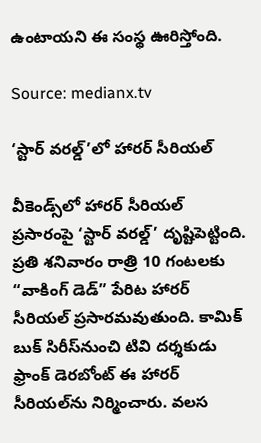ఉంటాయని ఈ సంస్థ ఊరిస్తోంది.

Source: medianx.tv

‘స్టార్ వరల్డ్’లో హారర్ సీరియల్

వీకెండ్స్‌లో హారర్ సీరియల్ ప్రసారంపై ‘స్టార్ వరల్డ్’ దృష్టిపెట్టింది. ప్రతి శనివారం రాత్రి 10 గంటలకు “వాకింగ్ డెడ్” పేరిట హారర్ సీరియల్ ప్రసారమవుతుంది. కామిక్ బుక్ సిరీస్‌నుంచి టివి దర్శకుడు ఫ్రాంక్ డెరబోంట్ ఈ హారర్ సీరియల్‍ను నిర్మించారు. వలస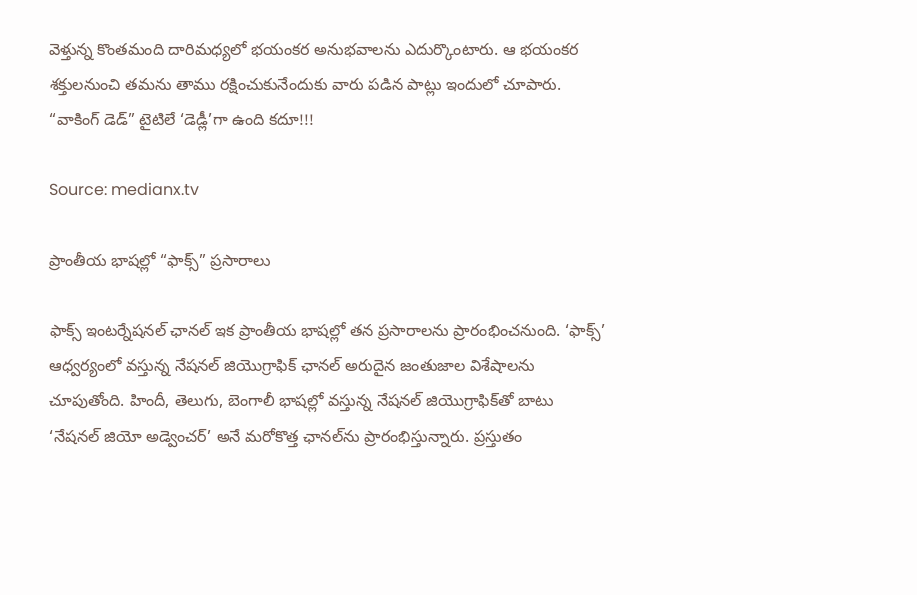వెళ్తున్న కొంతమంది దారిమధ్యలో భయంకర అనుభవాలను ఎదుర్కొంటారు. ఆ భయంకర శక్తులనుంచి తమను తాము రక్షించుకునేందుకు వారు పడిన పాట్లు ఇందులో చూపారు. “వాకింగ్ డెడ్” టైటిలే ‘డెడ్లీ’గా ఉంది కదూ!!!

Source: medianx.tv

ప్రాంతీయ భాషల్లో “ఫాక్స్” ప్రసారాలు

ఫాక్స్ ఇంటర్నేషనల్ ఛానల్ ఇక ప్రాంతీయ భాషల్లో తన ప్రసారాలను ప్రారంభించనుంది. ‘ఫాక్స్’ ఆధ్వర్యంలో వస్తున్న నేషనల్ జియొగ్రాఫిక్ ఛానల్ అరుదైన జంతుజాల విశేషాలను చూపుతోంది. హిందీ, తెలుగు, బెంగాలీ భాషల్లో వస్తున్న నేషనల్ జియొగ్రాఫిక్‌తో బాటు ‘నేషనల్ జియో అడ్వెంచర్’ అనే మరోకొత్త ఛానల్‍ను ప్రారంభిస్తున్నారు. ప్రస్తుతం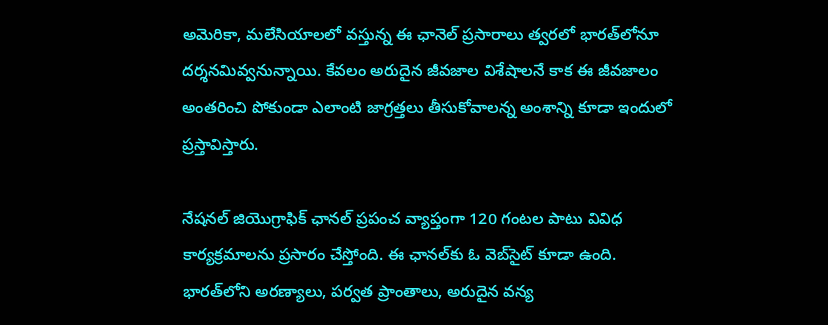అమెరికా, మలేసియాలలో వస్తున్న ఈ ఛానెల్ ప్రసారాలు త్వరలో భారత్‌లోనూ దర్శనమివ్వనున్నాయి. కేవలం అరుదైన జీవజాల విశేషాలనే కాక ఈ జీవజాలం అంతరించి పోకుండా ఎలాంటి జాగ్రత్తలు తీసుకోవాలన్న అంశాన్ని కూడా ఇందులో ప్రస్తావిస్తారు.

నేషనల్ జియొగ్రాఫిక్ ఛానల్ ప్రపంచ వ్యాప్తంగా 120 గంటల పాటు వివిధ కార్యక్రమాలను ప్రసారం చేస్తోంది. ఈ ఛానల్‍కు ఓ వెబ్‍సైట్ కూడా ఉంది. భారత్‌లోని అరణ్యాలు, పర్వత ప్రాంతాలు, అరుదైన వన్య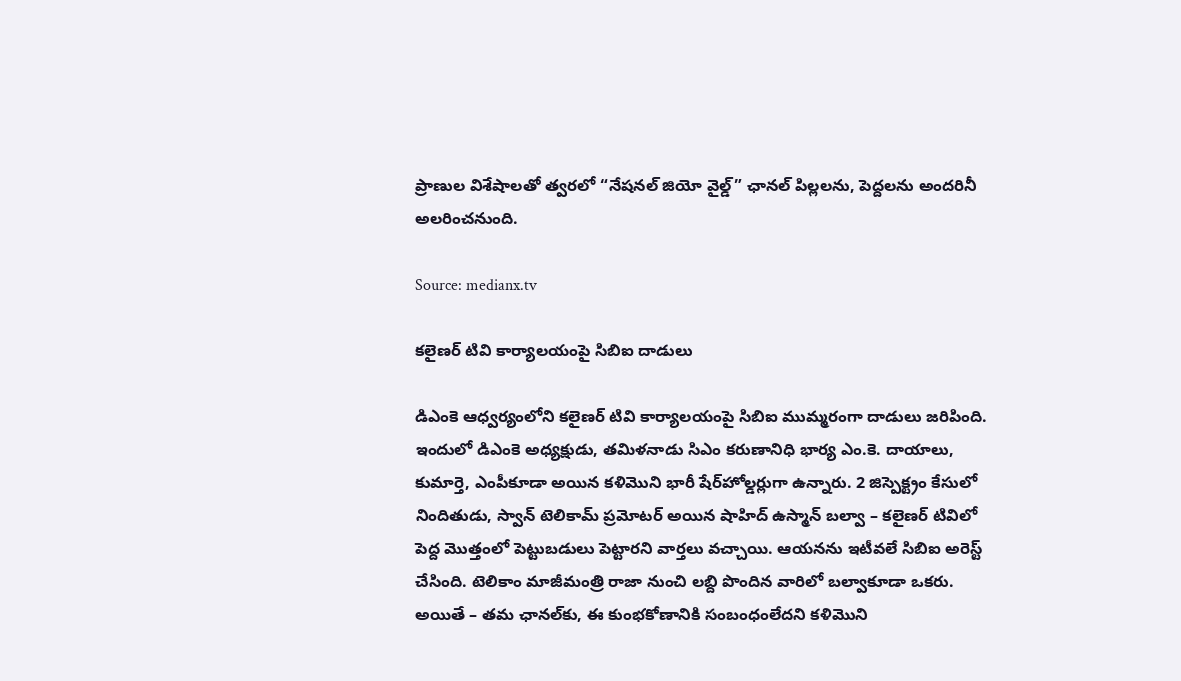ప్రాణుల విశేషాలతో త్వరలో “నేషనల్ జియో వైల్డ్” ఛానల్ పిల్లలను, పెద్దలను అందరినీ అలరించనుంది.

Source: medianx.tv

కలైణర్ టివి కార్యాలయంపై సిబిఐ దాడులు

డిఎంకె ఆధ్వర్యంలోని కలైణర్ టివి కార్యాలయంపై సిబిఐ ముమ్మరంగా దాడులు జరిపింది. ఇందులో డిఎంకె అధ్యక్షుడు, తమిళనాడు సిఎం కరుణానిధి భార్య ఎం.కె. దాయాలు, కుమార్తె, ఎంపీకూడా అయిన కళిమొని భారీ షేర్‌హోల్డర్లుగా ఉన్నారు. 2 జిస్పెక్ట్రం కేసులో నిందితుడు, స్వాన్ టెలికామ్ ప్రమోటర్ అయిన షాహిద్ ఉస్మాన్ బల్వా – కలైణర్ టివిలో పెద్ద మొత్తంలో పెట్టుబడులు పెట్టారని వార్తలు వచ్చాయి. ఆయనను ఇటీవలే సిబిఐ అరెస్ట్ చేసింది. టెలికాం మాజీమంత్రి రాజా నుంచి లబ్ది పొందిన వారిలో బల్వాకూడా ఒకరు. అయితే – తమ ఛానల్‍కు, ఈ కుంభకోణానికి సంబంధంలేదని కళిమొని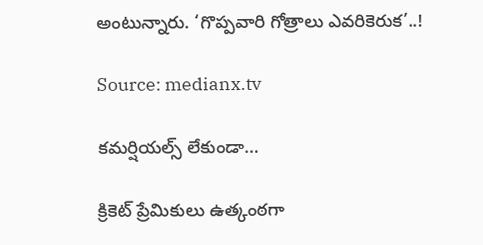అంటున్నారు. ‘గొప్పవారి గోత్రాలు ఎవరికెరుక’..!

Source: medianx.tv

కమర్షియల్స్ లేకుండా…

క్రికెట్ ప్రేమికులు ఉత్కంఠగా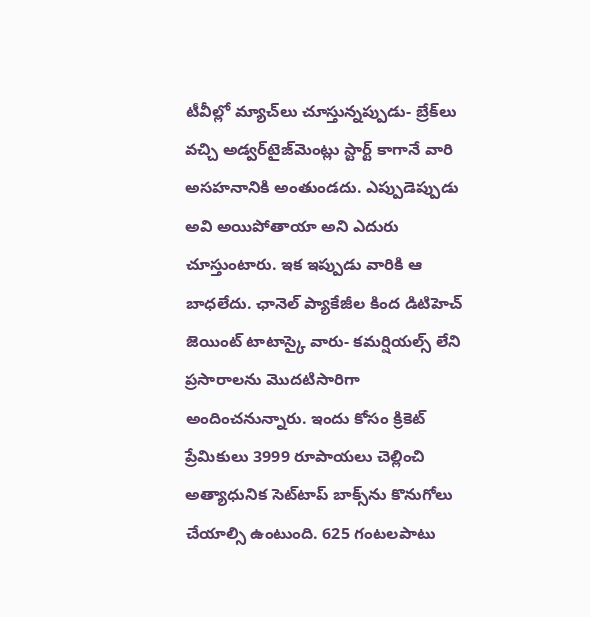టీవీల్లో మ్యాచ్‍లు చూస్తున్నప్పుడు- బ్రేక్‌లు వచ్చి అడ్వర్‌టైజ్‍మెంట్లు స్టార్ట్ కాగానే వారి అసహనానికి అంతుండదు. ఎప్పుడెప్పుడు అవి అయి‍పోతాయా అని ఎదురు చూస్తుంటారు. ఇక ఇప్పుడు వారికి ఆ బాధలేదు. ఛానెల్ ప్యాకేజీల కింద డిటిహెచ్ జెయింట్ టాటాస్కై‍ వారు- కమర్షియల్స్ లేని ప్రసారాలను మొదటిసారిగా అందించనున్నారు. ఇందు కోసం క్రికెట్ ప్రేమికులు 3999 రూపాయలు చెల్లించి అత్యాధునిక సెట్‍టాప్ బాక్స్‌ను కొనుగోలు చేయాల్సి ఉంటుంది. 625 గంటలపాటు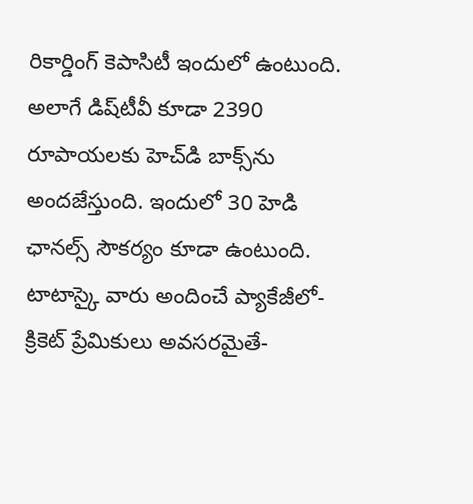రికార్డింగ్ కెపాసిటీ ఇందులో ఉంటుంది. అలాగే డిష్‌టీవీ కూడా 2390 రూపాయలకు హెచ్‌డి బాక్స్‌ను అందజేస్తుంది. ఇందులో 30 హెడి ఛానల్స్ సౌకర్యం కూడా ఉంటుంది. టాటాస్కై వారు అందించే ప్యాకేజీలో- క్రికెట్ ప్రేమికులు అవసరమైతే-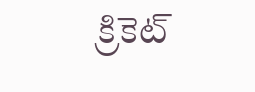క్రికెట్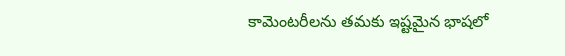కామెంటరీలను తమకు ఇష్టమైన భాషలో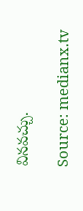వినవచ్చు.

Source: medianx.tv